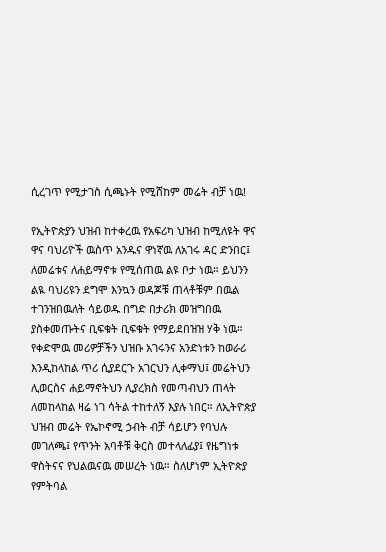ሲረገጥ የሚታገስ ሲጫኑት የሚሸከም መሬት ብቻ ነዉ!

የኢትዮጵያን ህዝብ ከተቀረዉ የአፍሪካ ህዝብ ከሚለዩት ዋና ዋና ባህሪዮች ዉስጥ አንዱና ዋነኛዉ ለአገሩ ዳር ድንበር፤ ለመሬቱና ለሐይማኖቱ የሚሰጠዉ ልዩ ቦታ ነዉ። ይህንን ልዪ ባህሪዩን ደግሞ እንኳን ወዳጆቹ ጠላቶቹም በዉል ተገንዝበዉለት ሳይወዱ በግድ በታሪክ መዝግበዉ ያስቀመጡትና ቢፍቁት ቢፍቁት የማይደበዝዝ ሃቅ ነዉ። የቀድሞዉ መሪዎቻችን ህዝቡ አገሩንና አንድነቱን ከወራሪ እንዲከላከል ጥሪ ሲያደርጉ አገርህን ሊቀማህ፤ መሬትህን ሊወርስና ሐይማኖትህን ሊያረክስ የመጣብህን ጠላት ለመከላከል ዛሬ ነገ ሳትል ተከተለኝ እያሉ ነበር። ለኢትዮጵያ ህዝብ መሬት የኤኮኖሚ ኃብት ብቻ ሳይሆን የባህሉ መገለጫ፤ የጥንት አባቶቹ ቅርስ መተላለፊያ፤ የዜግነቱ ዋስትናና የህልዉናዉ መሠረት ነዉ። ስለሆነም ኢትዮጵያ የምትባል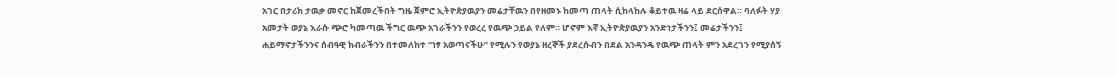አገር በታሪክ ታዉቃ መኖር ከጀመረችበት ግዜ ጀምሮ ኢትዮጵያዉያን መሬታቸዉን በየዘመኑ ከመጣ ጠላት ሲከላከሉ ቆይተዉ ዛሬ ላይ ደርሰዋል። ባለፉት ሃያ አመታት ወያኔ እራሱ ጭሮ ካመጣዉ ችግር ዉጭ አገራችንን የወረረ የዉጭ ኃይል የለም። ሆኖም እኛ ኢትዮጵያዉያን አንድነታችንን፤ መሬታችንን፤ ሐይማኖታችንንና ሰብዓዊ ክብራችንን በተመለከተ “ነፃ አወጣናችሁ” የሚሉን የወያኔ ዘረኞች ያደረሱብን በደል አንዳንዴ የዉጭ ጠላት ምን አደረገን የሚያሰኝ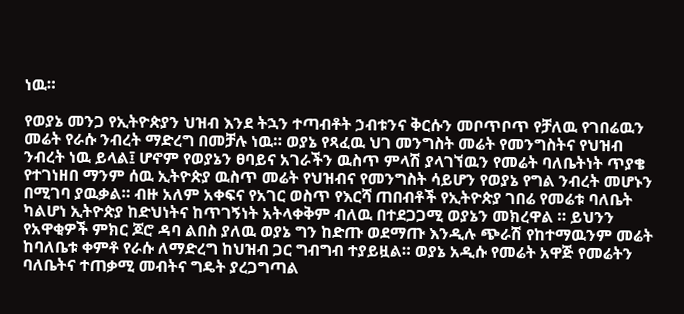ነዉ።

የወያኔ መንጋ የኢትዮጵያን ህዝብ እንደ ትኋን ተጣብቶት ኃብቱንና ቅርሱን መቦጥቦጥ የቻለዉ የገበሬዉን መሬት የራሱ ንብረት ማድረግ በመቻሉ ነዉ። ወያኔ የጻፈዉ ህገ መንግስት መሬት የመንግስትና የህዝብ ንብረት ነዉ ይላል፤ ሆኖም የወያኔን ፀባይና አገራችን ዉስጥ ምላሽ ያላገኘዉን የመሬት ባለቤትነት ጥያቄ የተገነዘበ ማንም ሰዉ ኢትዮጵያ ዉስጥ መሬት የህዝብና የመንግስት ሳይሆን የወያኔ የግል ንብረት መሆኑን በሚገባ ያዉቃል። ብዙ አለም አቀፍና የአገር ወስጥ የእርሻ ጠበብቶች የኢትዮጵያ ገበሬ የመሬቱ ባለቤት ካልሆነ ኢትዮጵያ ከድህነትና ከጥገኝነት አትላቀቅም ብለዉ በተደጋጋሚ ወያኔን መክረዋል ። ይህንን የአዋቂዎች ምክር ጆሮ ዳባ ልበስ ያለዉ ወያኔ ግን ከድጡ ወደማጡ እንዲሉ ጭራሽ የከተማዉንም መሬት ከባለቤቱ ቀምቶ የራሱ ለማድረግ ከህዝብ ጋር ግብግብ ተያይዟል። ወያኔ አዲሱ የመሬት አዋጅ የመሬትን ባለቤትና ተጠቃሚ መብትና ግዴት ያረጋግጣል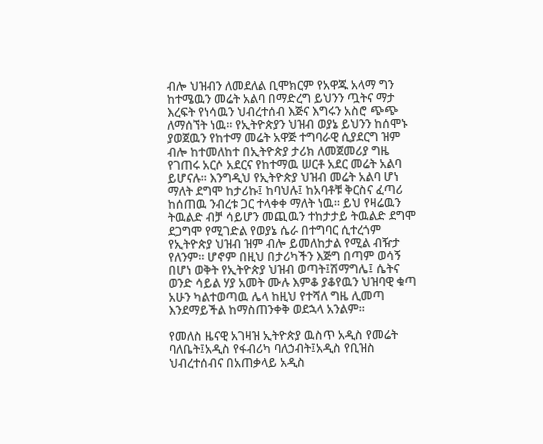ብሎ ህዝብን ለመደለል ቢሞክርም የአዋጁ አላማ ግን ከተሜዉን መሬት አልባ በማድረግ ይህንን ጧትና ማታ እረፍት የነሳዉን ህብረተሰብ እጅና እግሩን አስሮ ጭጭ ለማሰኘት ነዉ። የኢትዮጵያን ህዝብ ወያኔ ይህንን ከሰሞኑ ያወጀዉን የከተማ መሬት አዋጅ ተግባራዊ ሲያደርግ ዝም ብሎ ከተመለከተ በኢትዮጵያ ታሪክ ለመጀመሪያ ግዜ የገጠሩ አርሶ አደርና የከተማዉ ሠርቶ አደር መሬት አልባ ይሆናሉ። እንግዲህ የኢትዮጵያ ህዝብ መሬት አልባ ሆነ ማለት ደግሞ ከታሪኩ፤ ከባህሉ፤ ከአባቶቹ ቅርስና ፈጣሪ ከሰጠዉ ንብረቱ ጋር ተላቀቀ ማለት ነዉ። ይህ የዛሬዉን ትዉልድ ብቻ ሳይሆን መጪዉን ተከታታይ ትዉልድ ደግሞ ደጋግሞ የሚገድል የወያኔ ሴራ በተግባር ሲተረጎም የኢትዮጵያ ህዝብ ዝም ብሎ ይመለከታል የሚል ብዥታ የለንም። ሆኖም በዚህ በታሪካችን እጅግ በጣም ወሳኝ በሆነ ወቅት የኢትዮጵያ ህዝብ ወጣት፤ሽማግሌ፤ ሴትና ወንድ ሳይል ሃያ አመት ሙሉ እምቆ ያቆየዉን ህዝባዊ ቁጣ አሁን ካልተወጣዉ ሌላ ከዚህ የተሻለ ግዜ ሊመጣ እንደማይችል ከማስጠንቀቅ ወደኋላ አንልም።

የመለስ ዜናዊ አገዛዝ ኢትዮጵያ ዉስጥ አዲስ የመሬት ባለቤት፤አዲስ የፋብሪካ ባለኃብት፤አዲስ የቢዝስ ህብረተሰብና በአጠቃላይ አዲስ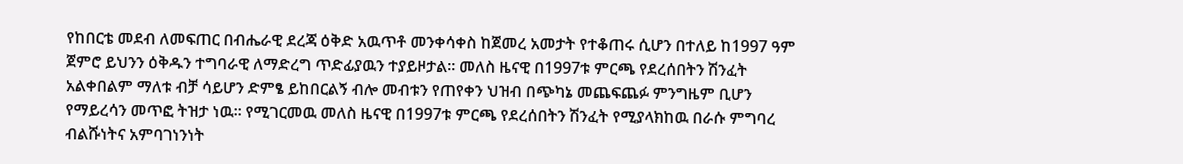የከበርቴ መደብ ለመፍጠር በብሔራዊ ደረጃ ዕቅድ አዉጥቶ መንቀሳቀስ ከጀመረ አመታት የተቆጠሩ ሲሆን በተለይ ከ1997 ዓም ጀምሮ ይህንን ዕቅዱን ተግባራዊ ለማድረግ ጥድፊያዉን ተያይዞታል። መለስ ዜናዊ በ1997ቱ ምርጫ የደረሰበትን ሽንፈት አልቀበልም ማለቱ ብቻ ሳይሆን ድምፄ ይከበርልኝ ብሎ መብቱን የጠየቀን ህዝብ በጭካኔ መጨፍጨፉ ምንግዜም ቢሆን የማይረሳን መጥፎ ትዝታ ነዉ። የሚገርመዉ መለስ ዜናዊ በ1997ቱ ምርጫ የደረሰበትን ሽንፈት የሚያላክከዉ በራሱ ምግባረ ብልሹነትና አምባገነንነት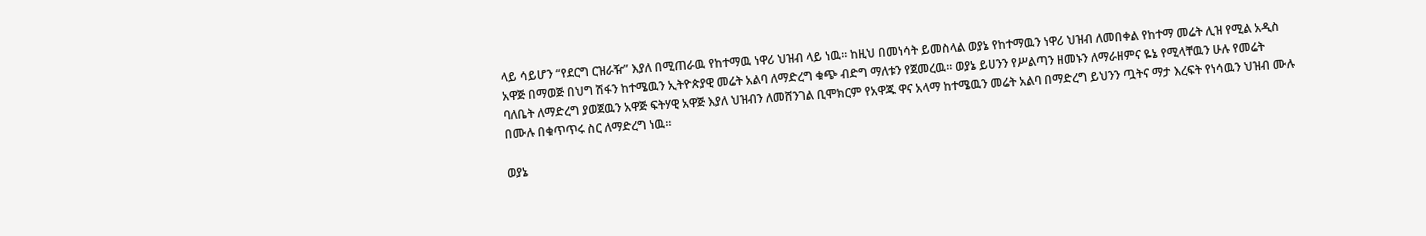ላይ ሳይሆን “የደርግ ርዝራዥ” እያለ በሚጠራዉ የከተማዉ ነዋሪ ህዝብ ላይ ነዉ። ከዚህ በመነሳት ይመስላል ወያኔ የከተማዉን ነዋሪ ህዝብ ለመበቀል የከተማ መሬት ሊዝ የሚል አዲስ አዋጅ በማወጅ በህግ ሽፋን ከተሜዉን ኢትዮጵያዊ መሬት አልባ ለማድረግ ቁጭ ብድግ ማለቱን የጀመረዉ። ወያኔ ይሀንን የሥልጣን ዘመኑን ለማራዘምና ዬኔ የሚላቸዉን ሁሉ የመሬት ባለቤት ለማድረግ ያወጀዉን አዋጅ ፍትሃዊ አዋጅ እያለ ህዝብን ለመሸንገል ቢሞክርም የአዋጁ ዋና አላማ ከተሜዉን መሬት አልባ በማድረግ ይህንን ጧትና ማታ እረፍት የነሳዉን ህዝብ ሙሉ በሙሉ በቁጥጥሩ ስር ለማድረግ ነዉ።

ወያኔ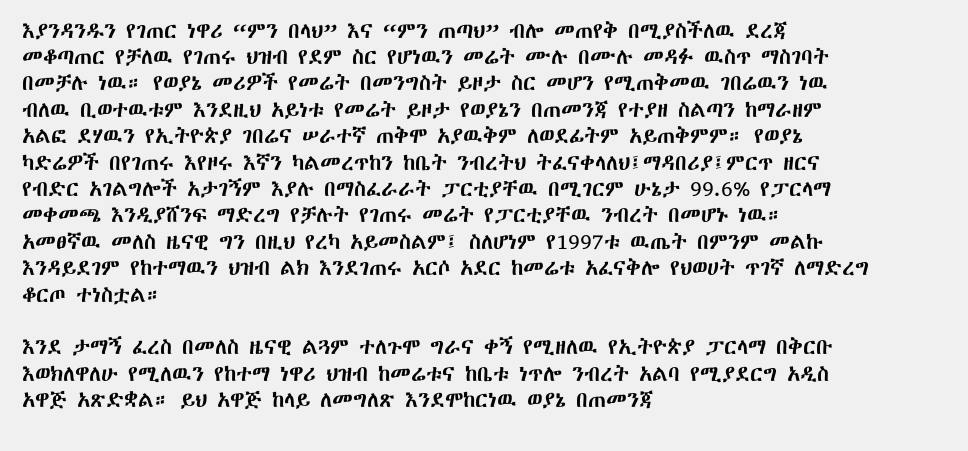እያንዳንዱን የገጠር ነዋሪ “ምን በላህ” እና “ምን ጠጣህ” ብሎ መጠየቅ በሚያስችለዉ ደረጃ መቆጣጠር የቻለዉ የገጠሩ ህዝብ የደም ስር የሆነዉን መሬት ሙሉ በሙሉ መዳፉ ዉስጥ ማስገባት በመቻሉ ነዉ። የወያኔ መሪዎች የመሬት በመንግስት ይዞታ ስር መሆን የሚጠቅመዉ ገበሬዉን ነዉ ብለዉ ቢወተዉቱም እንደዚህ አይነቱ የመሬት ይዞታ የወያኔን በጠመንጃ የተያዘ ስልጣን ከማራዘም አልፎ ደሃዉን የኢትዮጵያ ገበሬና ሠራተኛ ጠቅሞ አያዉቅም ለወደፊትም አይጠቅምም። የወያኔ ካድሬዎች በየገጠሩ እየዞሩ እኛን ካልመረጥከን ከቤት ንብረትህ ትፈናቀላለህ፤ማዳበሪያ፤ምርጥ ዘርና የብድር አገልግሎች አታገኝም እያሉ በማስፈራራት ፓርቲያቸዉ በሚገርም ሁኔታ 99.6% የፓርላማ መቀመጫ እንዲያሸንፍ ማድረግ የቻሉት የገጠሩ መሬት የፓርቲያቸዉ ንብረት በመሆኑ ነዉ። አመፀኛዉ መለስ ዜናዊ ግን በዚህ የረካ አይመስልም፤ ስለሆነም የ1997ቱ ዉጤት በምንም መልኩ እንዳይደገም የከተማዉን ህዝብ ልክ እንደገጠሩ አርሶ አደር ከመሬቱ አፈናቅሎ የህወሀት ጥገኛ ለማድረግ ቆርጦ ተነስቷል።

እንደ ታማኝ ፈረስ በመለስ ዜናዊ ልጓም ተለጉሞ ግራና ቀኝ የሚዘለዉ የኢትዮጵያ ፓርላማ በቅርቡ እወክለዋለሁ የሚለዉን የከተማ ነዋሪ ህዝብ ከመሬቱና ከቤቱ ነጥሎ ንብረት አልባ የሚያደርግ አዲስ አዋጅ አጽድቋል። ይህ አዋጅ ከላይ ለመግለጽ እንደሞከርነዉ ወያኔ በጠመንጃ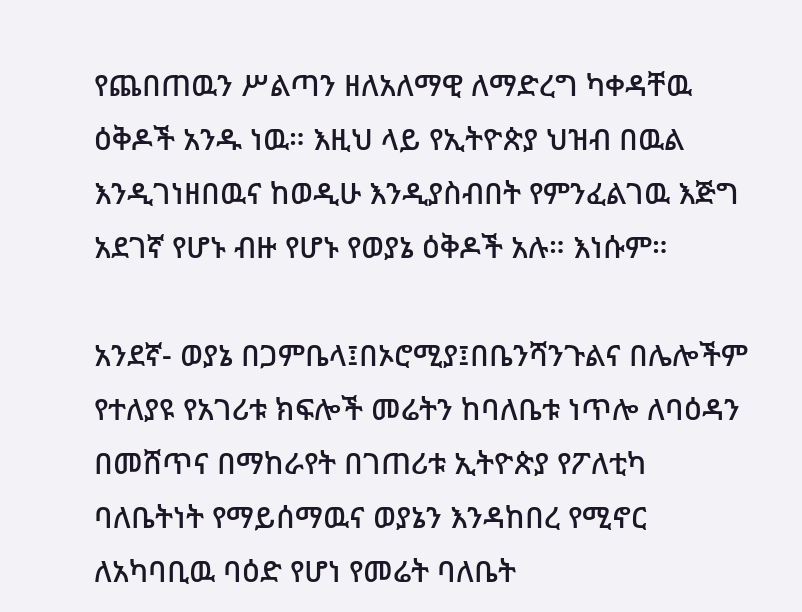የጨበጠዉን ሥልጣን ዘለአለማዊ ለማድረግ ካቀዳቸዉ ዕቅዶች አንዱ ነዉ። እዚህ ላይ የኢትዮጵያ ህዝብ በዉል እንዲገነዘበዉና ከወዲሁ እንዲያስብበት የምንፈልገዉ እጅግ አደገኛ የሆኑ ብዙ የሆኑ የወያኔ ዕቅዶች አሉ። እነሱም።

አንደኛ- ወያኔ በጋምቤላ፤በኦሮሚያ፤በቤንሻንጉልና በሌሎችም የተለያዩ የአገሪቱ ክፍሎች መሬትን ከባለቤቱ ነጥሎ ለባዕዳን በመሸጥና በማከራየት በገጠሪቱ ኢትዮጵያ የፖለቲካ ባለቤትነት የማይሰማዉና ወያኔን እንዳከበረ የሚኖር ለአካባቢዉ ባዕድ የሆነ የመሬት ባለቤት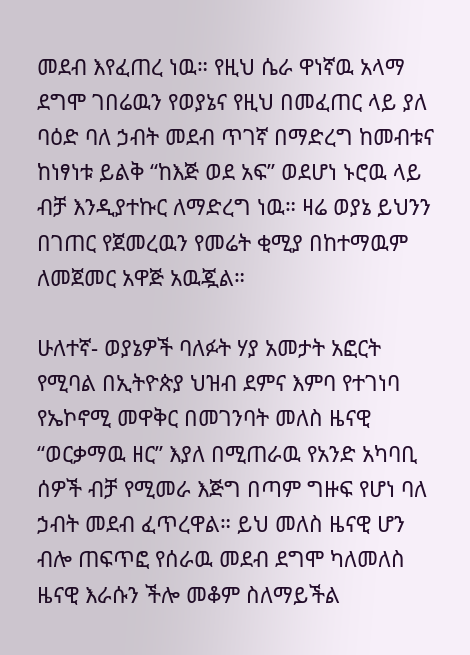መደብ እየፈጠረ ነዉ። የዚህ ሴራ ዋነኛዉ አላማ ደግሞ ገበሬዉን የወያኔና የዚህ በመፈጠር ላይ ያለ ባዕድ ባለ ኃብት መደብ ጥገኛ በማድረግ ከመብቱና ከነፃነቱ ይልቅ “ከእጅ ወደ አፍ” ወደሆነ ኑሮዉ ላይ ብቻ እንዲያተኩር ለማድረግ ነዉ። ዛሬ ወያኔ ይህንን በገጠር የጀመረዉን የመሬት ቂሚያ በከተማዉም ለመጀመር አዋጅ አዉጇል።

ሁለተኛ- ወያኔዎች ባለፉት ሃያ አመታት አፎርት የሚባል በኢትዮጵያ ህዝብ ደምና እምባ የተገነባ የኤኮኖሚ መዋቅር በመገንባት መለስ ዜናዊ “ወርቃማዉ ዘር” እያለ በሚጠራዉ የአንድ አካባቢ ሰዎች ብቻ የሚመራ እጅግ በጣም ግዙፍ የሆነ ባለ ኃብት መደብ ፈጥረዋል። ይህ መለስ ዜናዊ ሆን ብሎ ጠፍጥፎ የሰራዉ መደብ ደግሞ ካለመለስ ዜናዊ እራሱን ችሎ መቆም ስለማይችል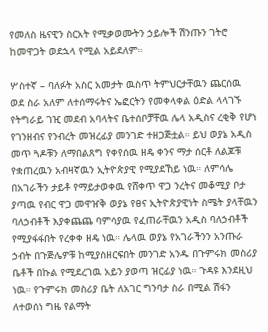የመለስ ዜናዊን ስርአት የሚቃወሙትን ኃይሎች ሽንጡን ገትሮ ከመዋጋት ወደኋላ የሚል አይደለም።

ሦስተኛ – ባለፉት አስር አመታት ዉስጥ ትምህርታቸዉን ጨርሰዉ ወደ ስራ አለም ለተሰማሩትና ኤፎርትን የመቀላቀል ዕድል ላላገኙ የትግራይ ገዢ መደብ አባላትና ቤተሰቦቻቸዉ ሌላ አዲስና ረቂቅ የሆነ የገንዘብና የንብረት መዝረፊያ መንገድ ተዘጋጅቷል። ይህ ወያኔ አዲስ መጥ ጓዶቹን ለማበልጸግ የቀየሰዉ ዘዴ ቀንና ማታ ሰርቶ ለልጆቹ የቋጠረዉን አብዛኛዉን ኢትዮጵያዊ የሚያደኸይ ነዉ። ለምሳሌ በአገራችን ታይቶ የማይታወቀዉ የሸቀጥ ዋጋ ንረትና መቆሚያ ቦታ ያጣዉ የብር ዋጋ መዋዠቅ ወያኔ የፀና ኢትዮጵያዊነት ስሜት ያላቸዉን ባለኃብቶች እያቀጨጨ ባምሳያዉ የፈጠራቸዉን አዲስ ባለኃብቶች የሚያፋፋበት የረቀቀ ዘዴ ነዉ። ሌላዉ ወያኔ የአገራችንን አንጡራ ኃብት በጉጅሌዎቹ ከሚያስዘርፍበት መንገድ አንዱ በጉምሩክ መስሪያ ቤቶች በኩል የሚደረገዉ አይን ያወጣ ዝርፊያ ነዉ። ጉዳዩ እንደዚህ ነዉ። የጉምሩክ መስሪያ ቤት ለአገር ግንባታ ስራ በሚል ሽፋን ለተወሰነ ግዜ የልማት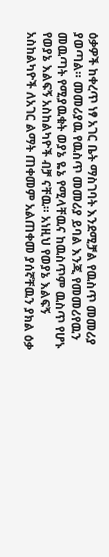ዕቃዎች ከቀረጥ ነፃ አገር ቤት ማስገባት እንደሚቻል የዉስጥ መመሪያ ያወጣል። መመሪያዉ የዉስጥ መመሪያ ይባል እንጂ የመመሪየዉን መዉጣት የሚያዉቁት ወያኔ ዬኔ የሚላቸዉና ከዉስጥም ዉስጥ የሆኑ የወያኔ እልፍኝ አስከልካዮች ብቻ ናቸዉ። አነዚህ የወያኔ እልፍኝ አስከልካዮች ለአገር ልማት ጠቀመም አልጠቀመ ያሰኛቸዉን ያክል ዕቃ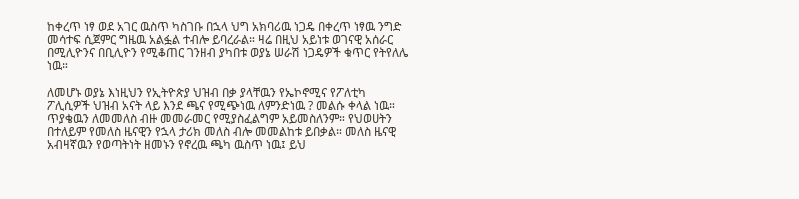ከቀረጥ ነፃ ወደ አገር ዉስጥ ካስገቡ በኋላ ህግ አክባሪዉ ነጋዴ በቀረጥ ነፃዉ ንግድ መሳተፍ ሲጀምር ግዜዉ አልፏል ተብሎ ይባረራል። ዛሬ በዚህ አይነቱ ወገናዊ አሰራር በሚሊዮንና በቢሊዮን የሚቆጠር ገንዘብ ያካበቱ ወያኔ ሠራሽ ነጋዴዎች ቁጥር የትየለሌ ነዉ።

ለመሆኑ ወያኔ እነዚህን የኢትዮጵያ ህዝብ በቃ ያላቸዉን የኤኮኖሚና የፖለቲካ ፖሊሲዎች ህዝብ አናት ላይ እንደ ጫና የሚጭነዉ ለምንድነዉ ? መልሱ ቀላል ነዉ። ጥያቄዉን ለመመለስ ብዙ መመራመር የሚያስፈልግም አይመስለንም። የህወሀትን በተለይም የመለስ ዜናዊን የኋላ ታሪክ መለስ ብሎ መመልከቱ ይበቃል። መለስ ዜናዊ አብዛኛዉን የወጣትነት ዘመኑን የኖረዉ ጫካ ዉስጥ ነዉ፤ ይህ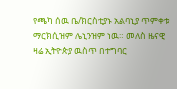የጫካ ሰዉ ቤ/ክርስቲያኑ አልባኒያ ጥምቀቱ ማርክሲዝም ሌኒንዝም ነዉ። መለስ ዜናዊ ዛሬ ኢትዮጵያ ዉስጥ በተግባር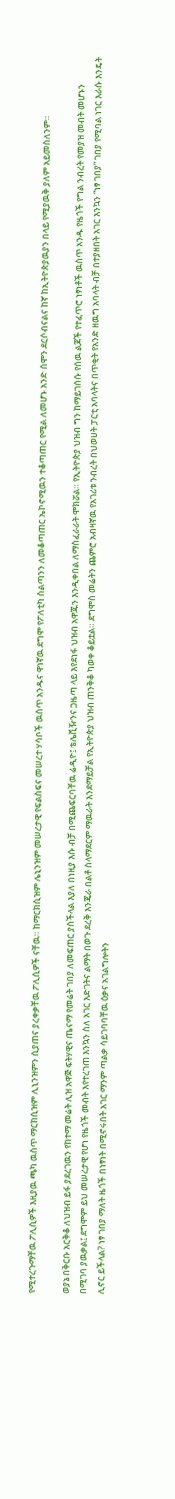የሚተረጉማቸዉ ፖሊሲዎች እዚያዉ ጫካ ዉስጥ ማርክሲዝም ሊኒንዝምን ሲያጠና ያረቀቃቸዉ ፖሊሲዎች ናቸዉ። ከማርክሲዝም ሌኒንዝም መሠረታዊ የፍልስፍና መሠረተ ሃሳቦች ዉስጥ አንዱና ዋነኛዉ ደግሞ የፖለቲካ ስልጣንን ለመቆጣጠር ኤኮኖሚዉን ተቆጣጠር የሚል ለመሆኑ አንድ ሰሞን ደርሶብናልና ከኛ ከኢትዮጵያዉያን በላይ የሚያዉቅ ያለም አይመስለንም።

ወያኔ በቅርቡ አርቅቆ ለህዝብ ይፋ ያደረገዉን የከተማ መሬት ሊዝ አዋጅ ፍትሃዊና ጤናማ የመሬት ገበያ ለመፍጠር ያስችላል እያለ በነዚያ እሱ ብቻ በሚጨፍርባቸዉ ሬዲዮ፤ ቴሌቪዥንና ጋዜጣ ላይ እየደነፋ ህዝብ አዋጁን እንዲቀበል ለማስፈራራት ሞክሯል። የኢትዮጵያ ህዝብ ግን ከማይገሰሱ የሰዉ ልጆች የተፈጥሮ ነፃነቶች ዉስጥ አንዱ የዜጎች የግል ንብረት የመያዝ መብት መሆኑን በሚገባ ያዉቃል፤ ደግሞም ይህ መሠረታዊ የሆነ የዜጎች መብት እየተረገጠ እንኳን ስለ አገር እድገትና ልማት በወጉ ደረቅ እንጄራ በልቶ ስላማደርም ማዉራት እንደማይቻል የኢትዮጵያ ህዝብ ጠንቅቆ ካወቀ ቆይቷል። ደግሞስ መሬትን ጨምሮ አብዛኛዉ የአገሪቱ ንብረት በህወሀት ፓርቲ አባላትና በጥቂት የአንድ ዘዉግ አባላት ብቻ በተያዘበት አገር እንኳን “ነፃ ገበያ” ገበያ የሚባል ነገር እራሱ እንዴት ሊኖር ይችላል? ነፃ ገበያ ማለት ዜጎች በነፃነት በሚኖሩበት አገር ማንም ጣልቃ ሳይገባባቸዉ ዕቃና አገልግሎትን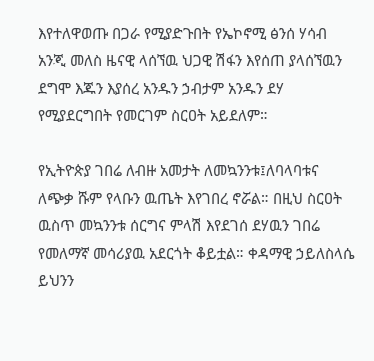እየተለዋወጡ በጋራ የሚያድጉበት የኤኮኖሚ ፅንሰ ሃሳብ አንጂ መለስ ዜናዊ ላሰኘዉ ህጋዊ ሽፋን እየሰጠ ያላሰኘዉን ደግሞ እጁን እያሰረ አንዱን ኃብታም አንዱን ደሃ የሚያደርግበት የመርገም ስርዐት አይደለም።

የኢትዮጵያ ገበሬ ለብዙ አመታት ለመኳንንቱ፤ለባላባቱና ለጭቃ ሹም የላቡን ዉጤት እየገበረ ኖሯል። በዚህ ስርዐት ዉስጥ መኳንንቱ ሰርግና ምላሽ እየደገሰ ደሃዉን ገበሬ የመለማኛ መሳሪያዉ አደርጎት ቆይቷል። ቀዳማዊ ኃይለስላሴ ይህንን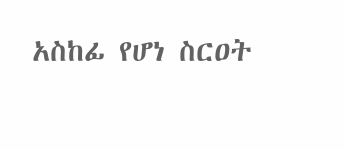አስከፊ የሆነ ስርዐት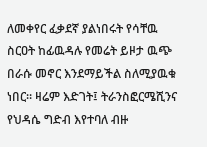ለመቀየር ፈቃደኛ ያልነበሩት የሳቸዉ ስርዐት ከፊዉዳሉ የመሬት ይዞታ ዉጭ በራሱ መኖር እንደማይችል ስለሚያዉቁ ነበር። ዛሬም እድገት፤ ትራንስፎርሜሺንና የህዳሴ ግድብ እየተባለ ብዙ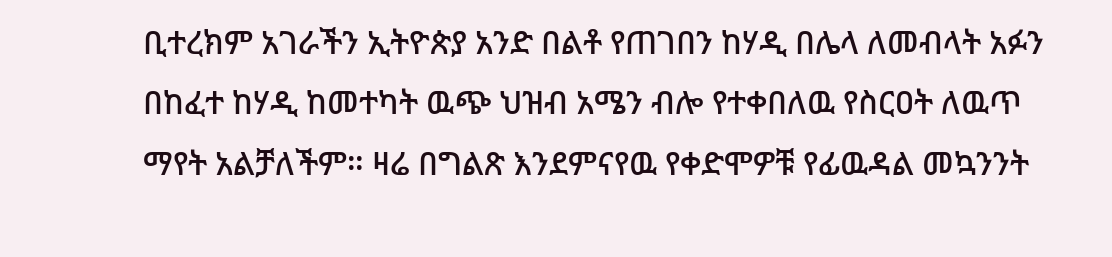ቢተረክም አገራችን ኢትዮጵያ አንድ በልቶ የጠገበን ከሃዲ በሌላ ለመብላት አፉን በከፈተ ከሃዲ ከመተካት ዉጭ ህዝብ አሜን ብሎ የተቀበለዉ የስርዐት ለዉጥ ማየት አልቻለችም። ዛሬ በግልጽ እንደምናየዉ የቀድሞዎቹ የፊዉዳል መኳንንት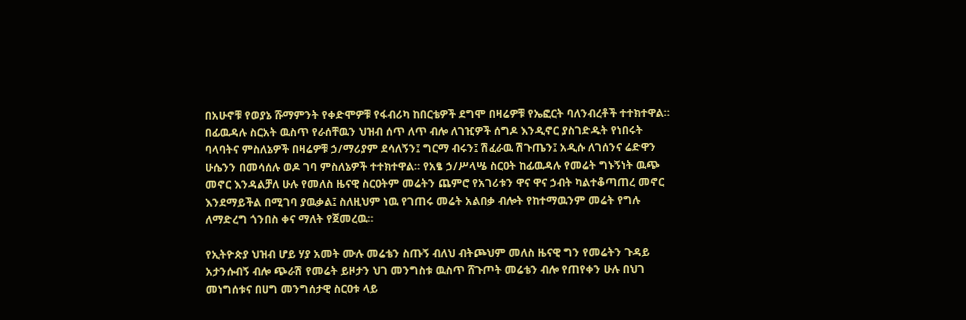በአሁኖቹ የወያኔ ሹማምንት የቀድሞዎቹ የፋብሪካ ከበርቴዎች ደግሞ በዛሬዎቹ የኤፎርት ባለንብረቶች ተተክተዋል። በፊዉዳሉ ስርአት ዉስጥ የራሰቸዉን ህዝብ ሰጥ ለጥ ብሎ ለገዢዎች ሰግዶ እንዲኖር ያስገድዱት የነበሩት ባላባትና ምስለኔዎች በዛሬዎቹ ኃ/ማሪያም ደሳለኝን፤ ግርማ ብሩን፤ ሽፈራዉ ሽጉጤን፤ አዲሱ ለገሰንና ሬድዋን ሁሴንን በመሳሰሉ ወዶ ገባ ምስለኔዎች ተተክተዋል። የአፄ ኃ/ሥላሤ ስርዐት ከፊዉዳሉ የመሬት ግኑኝነት ዉጭ መኖር እንዳልቻለ ሁሉ የመለስ ዜናዊ ስርዐትም መሬትን ጨምሮ የአገሪቱን ዋና ዋና ኃብት ካልተቆጣጠረ መኖር እንደማይችል በሚገባ ያዉቃል፤ ስለዚህም ነዉ የገጠሩ መሬት አልበቃ ብሎት የከተማዉንም መሬት የግሉ ለማድረግ ጎንበስ ቀና ማለት የጀመረዉ።

የኢትዮጵያ ህዝብ ሆይ ሃያ አመት ሙሉ መሬቴን ስጡኝ ብለህ ብትጮህም መለስ ዜናዊ ግን የመሬትን ጉዳይ አታንሱብኝ ብሎ ጭራሽ የመሬት ይዞታን ህገ መንግስቱ ዉስጥ ሸጉጦት መሬቴን ብሎ የጠየቀን ሁሉ በህገ መነግሰቱና በሀግ መንግሰታዊ ስርዐቱ ላይ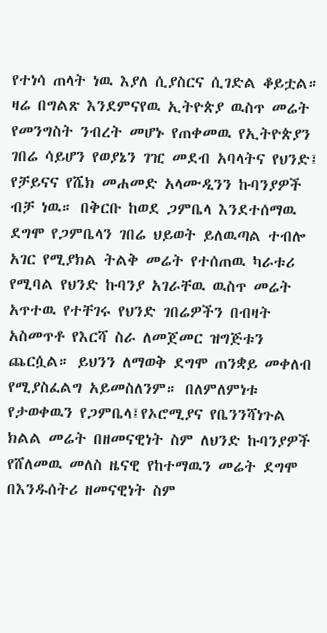የተነሳ ጠላት ነዉ እያለ ሲያስርና ሲገድል ቆይቷል። ዛሬ በግልጽ እንደምናየዉ ኢትዮጵያ ዉስጥ መሬት የመንግስት ንብረት መሆኑ የጠቀመዉ የኢትዮጵያን ገበሬ ሳይሆን የወያኔን ገዢ መደብ አባላትና የህንድ፤ የቻይናና የሼክ መሐመድ አላሙዲንን ኩባንያዎች ብቻ ነዉ። በቅርቡ ከወደ ጋምቤላ እንደተሰማዉ ደግሞ የጋምቤላን ገበሬ ህይወት ይለዉጣል ተብሎ አገር የሚያክል ትልቅ መሬት የተሰጠዉ ካራቱሪ የሚባል የህንድ ኩባንያ አገራቸዉ ዉስጥ መሬት አጥተዉ የተቸገሩ የህንድ ገበሬዎችን በብዛት አስመጥቶ የእርሻ ስራ ለመጀመር ዝግጅቱን ጨርሷል። ይህንን ለማወቅ ደግሞ ጠንቋይ መቀለብ የሚያስፈልግ አይመስለንም። በለምለምነቱ የታወቀዉን የጋምቤላ፤የኦሮሚያና የቤንንሻነጉል ክልል መሬት በዘመናዊነት ስም ለህንድ ኩባንያዎች የሸለመዉ መለስ ዜናዊ የከተማዉን መሬት ደግሞ በእንዱሰትሪ ዘመናዊነት ስም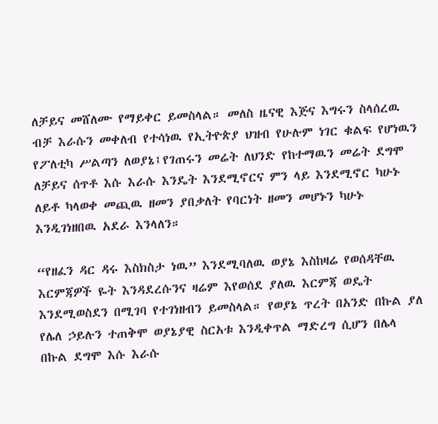ለቻይና መሸለሙ የማይቀር ይመስላል። መለስ ዜናዊ እጅና እግሩን ስላሰረዉ ብቻ እራሱን መቀለብ የተሳነዉ የኢትዮጵያ ህዝብ የሁሉም ነገር ቁልፍ የሆነዉን የፖለቲካ ሥልጣን ለወያኔ፤የገጠሩን መሬት ለህንድ የከተማዉን መሬት ደግሞ ለቻይና ሰጥቶ እሱ እራሱ እንዴት እንደሚኖርና ምን ላይ እንደሚኖር ካሁኑ ለይቶ ካላወቀ መጪዉ ዘመን ያበቃለት የባርነት ዘመን መሆኑን ካሁኑ እንዲገነዘበዉ አደራ እንላለን።

“የዘፈን ዳር ዳሩ እስክስታ ነዉ” እንደሚባለዉ ወያኔ እስከዛሬ የወሰዳቸዉ እርምጃዎች ዬት እንዳደረሱንና ዛሬም እየወሰደ ያለዉ እርምጃ ወዴት እንደሚወስደን በሚገባ የተገነዘብን ይመስላል። የወያኔ ጥረት በአንድ በኩል ያለ የሌለ ኃይሉን ተጠቅሞ ወያኔያዊ ስርአቱ እንዲቀጥል ማድረግ ሲሆን በሌላ በኩል ደግሞ እሱ እራሱ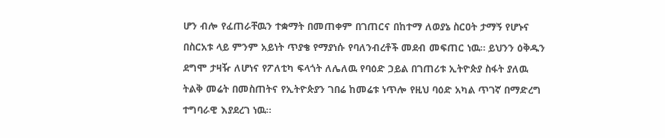ሆን ብሎ የፈጠራቸዉን ተቋማት በመጠቀም በገጠርና በከተማ ለወያኔ ስርዐት ታማኝ የሆኑና በስርአቱ ላይ ምንም አይነት ጥያቄ የማያነሱ የባለንብረቶች መደብ መፍጠር ነዉ። ይህንን ዕቅዱን ደግሞ ታዛዥ ለሆነና የፖለቲካ ፍላጎት ለሌለዉ የባዕድ ኃይል በገጠሪቱ ኢትዮጵያ ስፋት ያለዉ ትልቅ መሬት በመስጠትና የኢትዮጵያን ገበሬ ከመሬቱ ነጥሎ የዚህ ባዕድ አካል ጥገኛ በማድረግ ተግባራዊ እያደረገ ነዉ።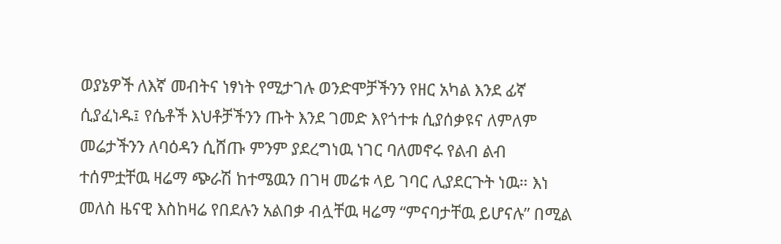ወያኔዎች ለእኛ መብትና ነፃነት የሚታገሉ ወንድሞቻችንን የዘር አካል እንደ ፊኛ ሲያፈነዱ፤ የሴቶች እህቶቻችንን ጡት እንደ ገመድ እየጎተቱ ሲያሰቃዩና ለምለም መሬታችንን ለባዕዳን ሲሸጡ ምንም ያደረግነዉ ነገር ባለመኖሩ የልብ ልብ ተሰምቷቸዉ ዛሬማ ጭራሽ ከተሜዉን በገዛ መሬቱ ላይ ገባር ሊያደርጉት ነዉ። እነ መለስ ዜናዊ እስከዛሬ የበደሉን አልበቃ ብሏቸዉ ዛሬማ “ምናባታቸዉ ይሆናሉ” በሚል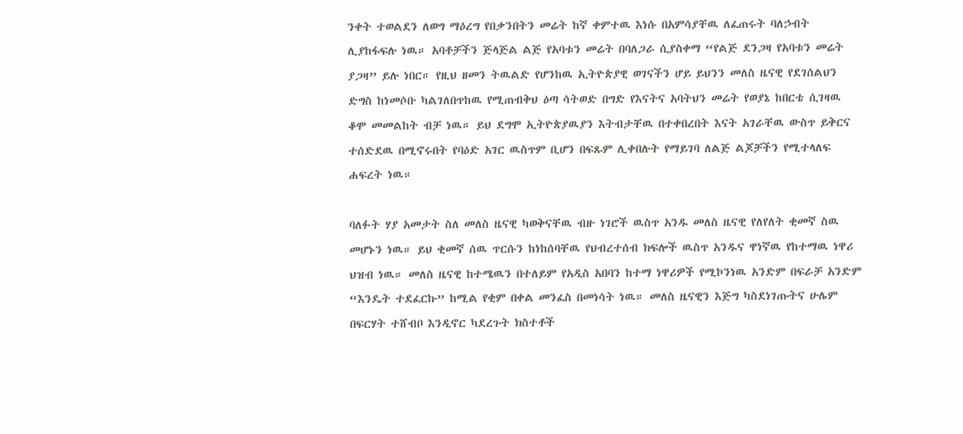ንቀት ተወልደን ለወግ ማዕረግ የበቃንበትን መሬት ከኛ ቀምተዉ እነሱ በአምሳያቸዉ ለፈጠሩት ባለኃብት ሊያከፋፍሉ ነዉ። አባቶቻችን ጅላጅል ልጅ የአባቱን መሬት በባለጋራ ሲያስቀማ “የልጅ ደንጋዛ የአባቱን መሬት ያጋዛ” ይሉ ነበር። የዚህ ዘመን ትዉልድ የሆንከዉ ኢትዮጵያዊ ወገናችን ሆይ ይህንን መለስ ዜናዊ የደገሰልህን ድግስ ከነመሶቡ ካልገለበጥከዉ የሚጠብቅህ ዕጣ ሳትወድ በግድ የእናትና አባትህን መሬት የወያኔ ከበርቴ ሲገዛዉ ቆሞ መመልከት ብቻ ነዉ። ይህ ደግሞ ኢትዮጵያዉያን እትብታቸዉ በተቀበረበት እናት አገራቸዉ ውስጥ ይቅርና ተሰድደዉ በሚኖሩበት የባዕድ አገር ዉስጥም ቢሆን በፍጹም ሊቀበሉት የማይገባ ለልጅ ልጆቻችን የሚተላለፍ ሐፍረት ነዉ።

ባለፉት ሃያ አመታት ስለ መለስ ዜናዊ ካወቅናቸዉ ብዙ ነገሮች ዉስጥ አንዱ መለስ ዜናዊ የለየለት ቂመኛ ስዉ መሆኑን ነዉ። ይህ ቂመኛ ሰዉ ጥርሱን ከነከሰባቸዉ የህብረተሰብ ክፍሎች ዉስጥ አንዱና ዋነኛዉ የከተማዉ ነዋሪ ህዝብ ነዉ። መለስ ዜናዊ ከተሜዉን በተለይም የአዲስ አበባን ከተማ ነዋሪዎች የሚኮንነዉ አንድም በፍራቻ አንድም “እንዴት ተደፈርኩ” ከሚል የቂም በቀል መንፈስ በመነሳት ነዉ። መለስ ዜናዊን እጅግ ካስደነገጡትና ሁሌም በፍርሃት ተሸብቦ እንዲኖር ካደረጉት ክስተቶች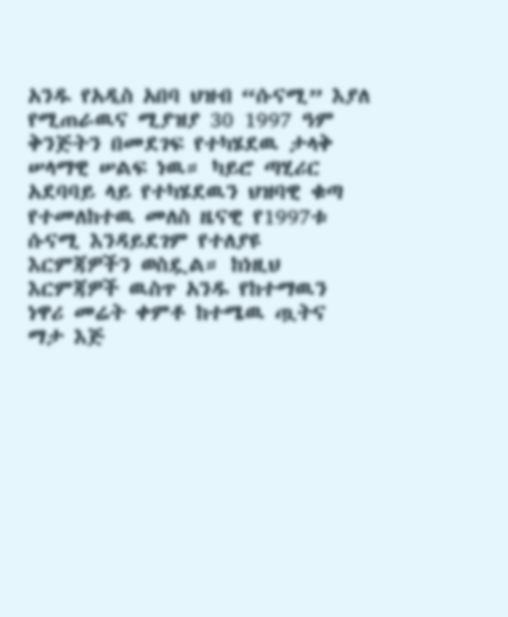አንዱ የአዲስ አበባ ህዝብ “ሱናሚ” እያለ የሚጠራዉና ሚያዝያ 30 1997 ዓም ቅንጅትን በመደገፍ የተካሄደዉ ታላቅ ሠላማዊ ሠልፍ ነዉ። ካይሮ ጣሂሪር አደባባይ ላይ የተካሄደዉን ህዝባዊ ቁጣ የተመለከተዉ መለስ ዜናዊ የ1997ቱ ሱናሚ እንዳይደገም የተለያዩ እርምጃዎችን ወስዷል። ከነዚህ እርምጃዎች ዉስጥ አንዱ የከተማዉን ነዋሪ መሬት ቀምቶ ከተሜዉ ጧትና ማታ እጅ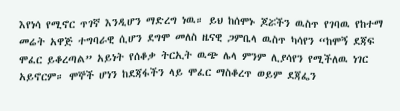እየነሳ የሚኖር ጥገኛ እንዲሆን ማድረግ ነዉ። ይህ ከሰሞኑ ጆሯችን ዉስጥ የገባዉ የከተማ መሬት አዋጅ ተግባራዊ ሲሆን ደግሞ መለስ ዜናዊ ጋምቤላ ዉስጥ ካሳየን “ከሞኝ ደጃፍ ሞፈር ይቆረጣል” አይነት የሰቆቃ ትርኢት ዉጭ ሌላ ምንም ሊያሳየን የሚችለዉ ነገር አይኖርም። ሞኞች ሆነን ከደጃፋችን ላይ ሞፈር ማስቆረጥ ወይም ደጃፌን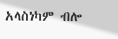አላስነካም ብሎ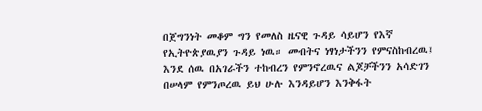በጀግንነት መቆም ግን የመለስ ዜናዊ ጉዳይ ሳይሆን የእኛ የኢትዮጵያዉያን ጉዳይ ነዉ። መብትና ነፃነታችንን የምናስከብረዉ፤ እንደ ሰዉ በአገራችን ተከብረን የምንኖረዉና ልጆቻችንን አሳድገን በሠላም የምንጦረዉ ይህ ሁሉ እንዳይሆን እንቅፋት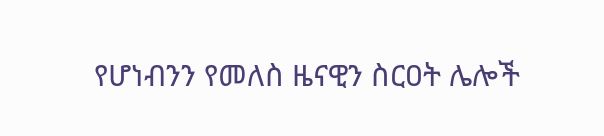የሆነብንን የመለስ ዜናዊን ስርዐት ሌሎች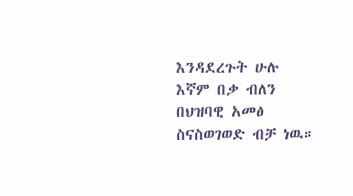እንዳደረጉት ሁሉ እኛም በቃ ብለን በህዝባዊ አመፅ ስናስወገወድ ብቻ ነዉ።